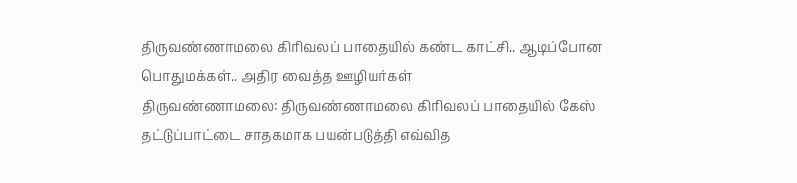திருவண்ணாமலை கிரிவலப் பாதையில் கண்ட காட்சி.. ஆடிப்போன பொதுமக்கள்.. அதிர வைத்த ஊழியர்கள்
திருவண்ணாமலை: திருவண்ணாமலை கிரிவலப் பாதையில் கேஸ் தட்டுப்பாட்டை சாதகமாக பயன்படுத்தி எவ்வித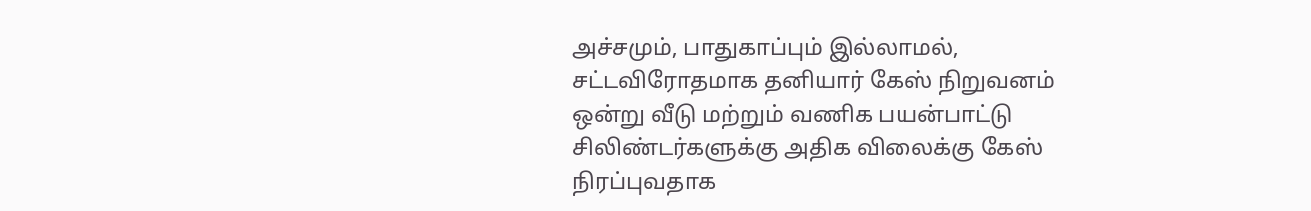அச்சமும், பாதுகாப்பும் இல்லாமல், சட்டவிரோதமாக தனியார் கேஸ் நிறுவனம் ஒன்று வீடு மற்றும் வணிக பயன்பாட்டு சிலிண்டர்களுக்கு அதிக விலைக்கு கேஸ் நிரப்புவதாக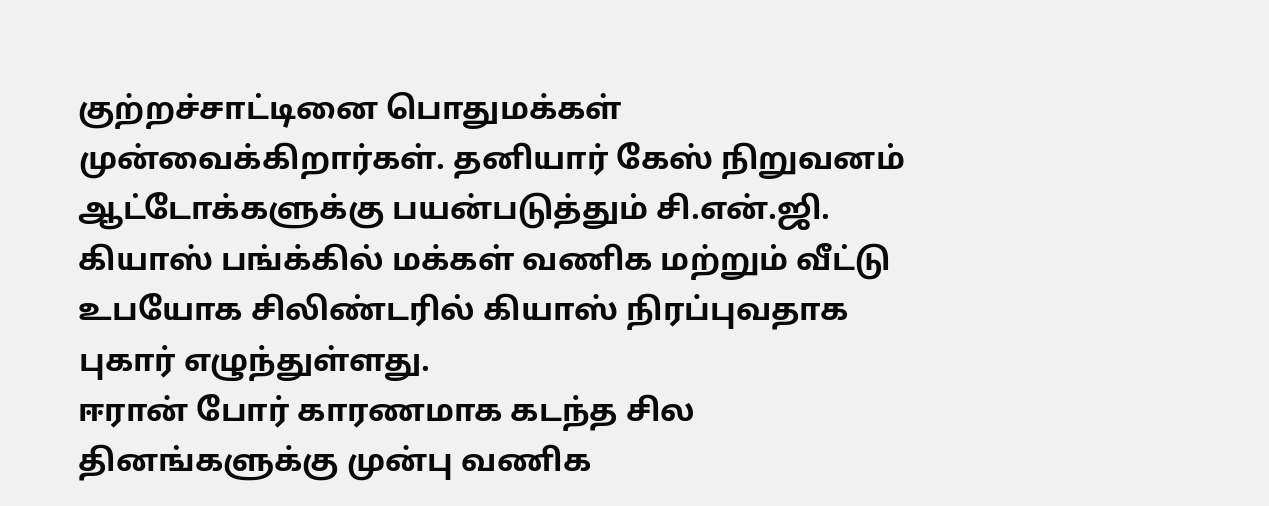குற்றச்சாட்டினை பொதுமக்கள் முன்வைக்கிறார்கள். தனியார் கேஸ் நிறுவனம் ஆட்டோக்களுக்கு பயன்படுத்தும் சி.என்.ஜி. கியாஸ் பங்க்கில் மக்கள் வணிக மற்றும் வீட்டு உபயோக சிலிண்டரில் கியாஸ் நிரப்புவதாக புகார் எழுந்துள்ளது.
ஈரான் போர் காரணமாக கடந்த சில தினங்களுக்கு முன்பு வணிக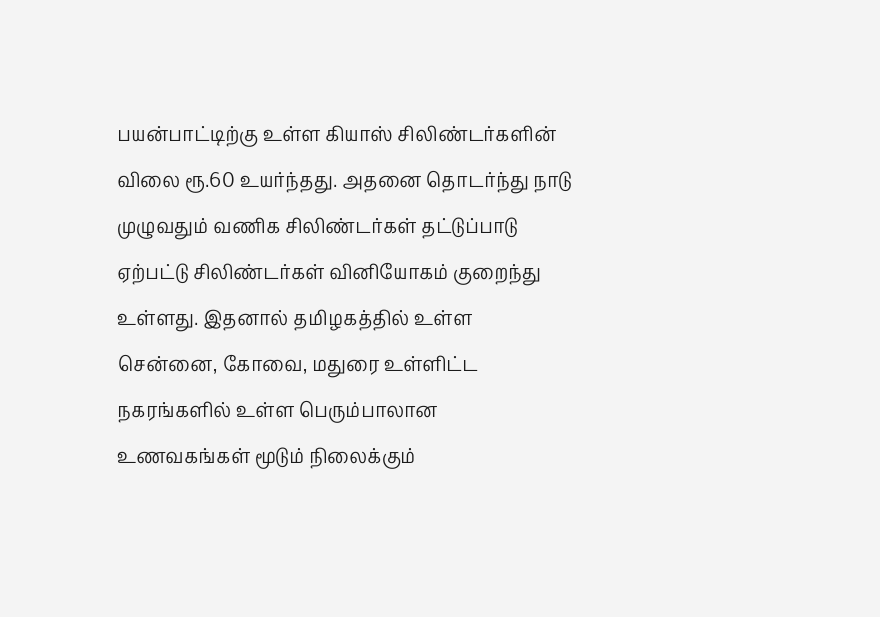பயன்பாட்டிற்கு உள்ள கியாஸ் சிலிண்டர்களின் விலை ரூ.60 உயர்ந்தது. அதனை தொடர்ந்து நாடு முழுவதும் வணிக சிலிண்டர்கள் தட்டுப்பாடு ஏற்பட்டு சிலிண்டர்கள் வினியோகம் குறைந்து உள்ளது. இதனால் தமிழகத்தில் உள்ள சென்னை, கோவை, மதுரை உள்ளிட்ட நகரங்களில் உள்ள பெரும்பாலான உணவகங்கள் மூடும் நிலைக்கும்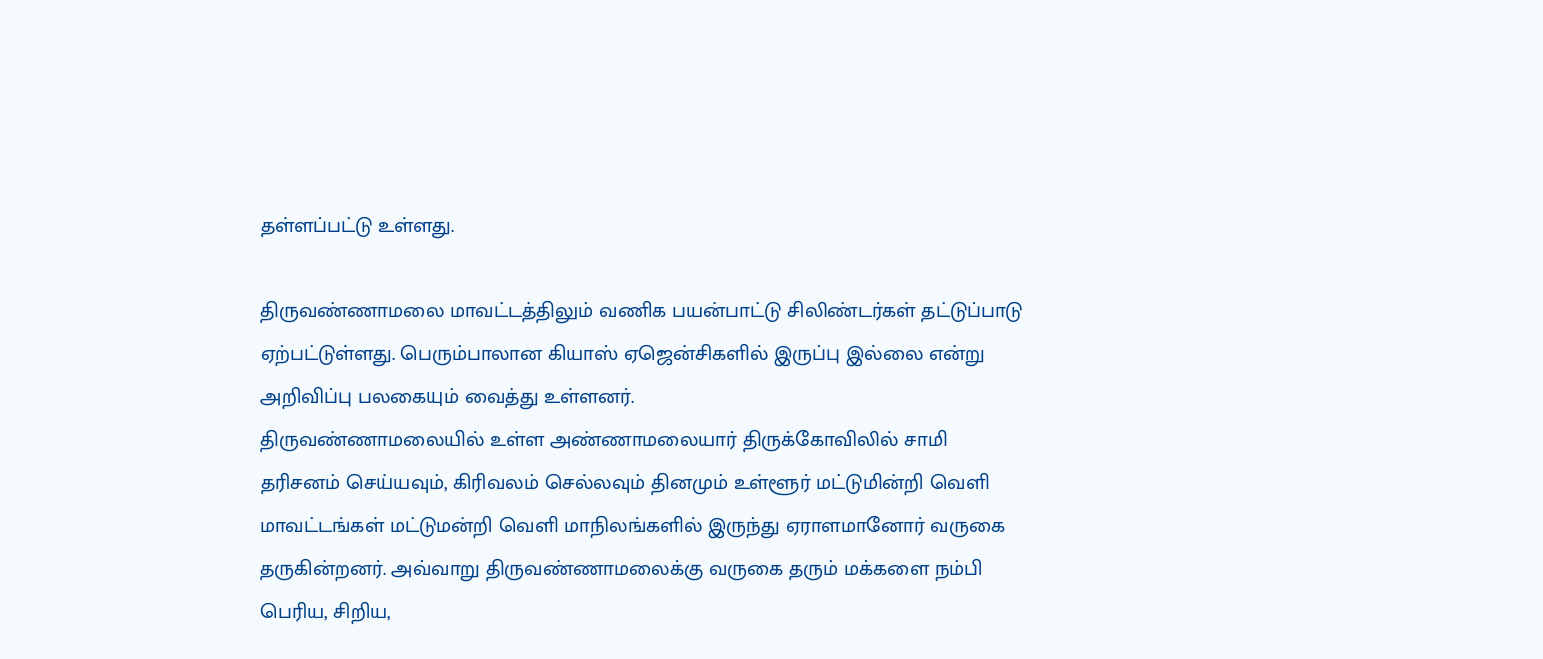தள்ளப்பட்டு உள்ளது.

திருவண்ணாமலை மாவட்டத்திலும் வணிக பயன்பாட்டு சிலிண்டர்கள் தட்டுப்பாடு ஏற்பட்டுள்ளது. பெரும்பாலான கியாஸ் ஏஜென்சிகளில் இருப்பு இல்லை என்று அறிவிப்பு பலகையும் வைத்து உள்ளனர்.
திருவண்ணாமலையில் உள்ள அண்ணாமலையார் திருக்கோவிலில் சாமி தரிசனம் செய்யவும், கிரிவலம் செல்லவும் தினமும் உள்ளூர் மட்டுமின்றி வெளி மாவட்டங்கள் மட்டுமன்றி வெளி மாநிலங்களில் இருந்து ஏராளமானோர் வருகை தருகின்றனர். அவ்வாறு திருவண்ணாமலைக்கு வருகை தரும் மக்களை நம்பி பெரிய, சிறிய,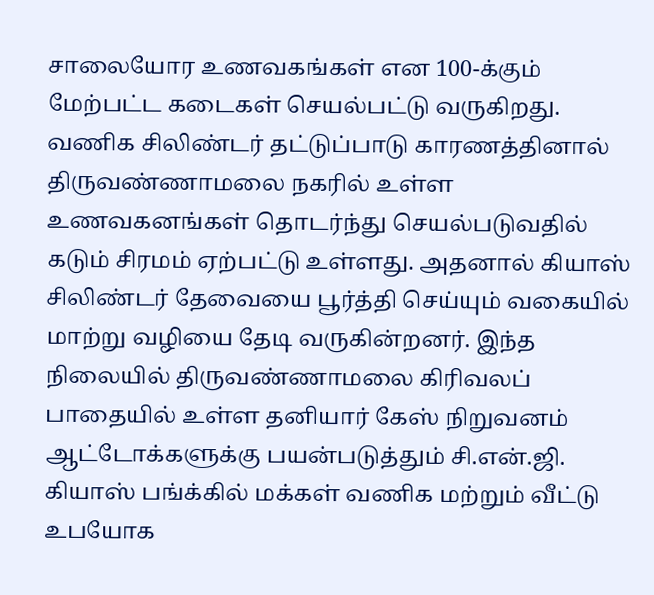சாலையோர உணவகங்கள் என 100-க்கும் மேற்பட்ட கடைகள் செயல்பட்டு வருகிறது.
வணிக சிலிண்டர் தட்டுப்பாடு காரணத்தினால் திருவண்ணாமலை நகரில் உள்ள உணவகனங்கள் தொடர்ந்து செயல்படுவதில் கடும் சிரமம் ஏற்பட்டு உள்ளது. அதனால் கியாஸ் சிலிண்டர் தேவையை பூர்த்தி செய்யும் வகையில் மாற்று வழியை தேடி வருகின்றனர். இந்த நிலையில் திருவண்ணாமலை கிரிவலப் பாதையில் உள்ள தனியார் கேஸ் நிறுவனம் ஆட்டோக்களுக்கு பயன்படுத்தும் சி.என்.ஜி. கியாஸ் பங்க்கில் மக்கள் வணிக மற்றும் வீட்டு உபயோக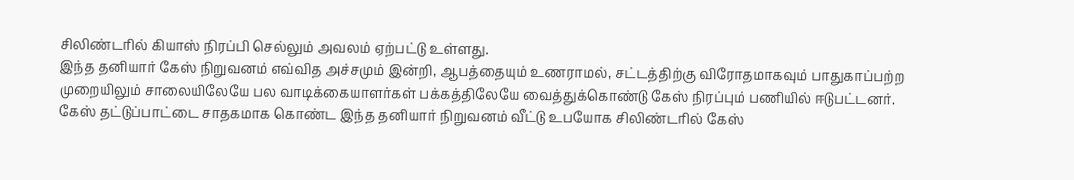சிலிண்டரில் கியாஸ் நிரப்பி செல்லும் அவலம் ஏற்பட்டு உள்ளது.
இந்த தனியார் கேஸ் நிறுவனம் எவ்வித அச்சமும் இன்றி, ஆபத்தையும் உணராமல், சட்டத்திற்கு விரோதமாகவும் பாதுகாப்பற்ற முறையிலும் சாலையிலேயே பல வாடிக்கையாளர்கள் பக்கத்திலேயே வைத்துக்கொண்டு கேஸ் நிரப்பும் பணியில் ஈடுபட்டனர்.
கேஸ் தட்டுப்பாட்டை சாதகமாக கொண்ட இந்த தனியார் நிறுவனம் வீட்டு உபயோக சிலிண்டரில் கேஸ்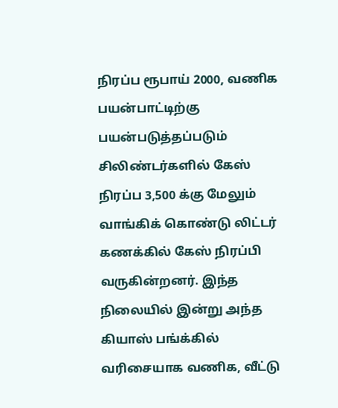நிரப்ப ரூபாய் 2000, வணிக பயன்பாட்டிற்கு பயன்படுத்தப்படும் சிலிண்டர்களில் கேஸ் நிரப்ப 3,500 க்கு மேலும் வாங்கிக் கொண்டு லிட்டர் கணக்கில் கேஸ் நிரப்பி வருகின்றனர். இந்த நிலையில் இன்று அந்த கியாஸ் பங்க்கில் வரிசையாக வணிக, வீட்டு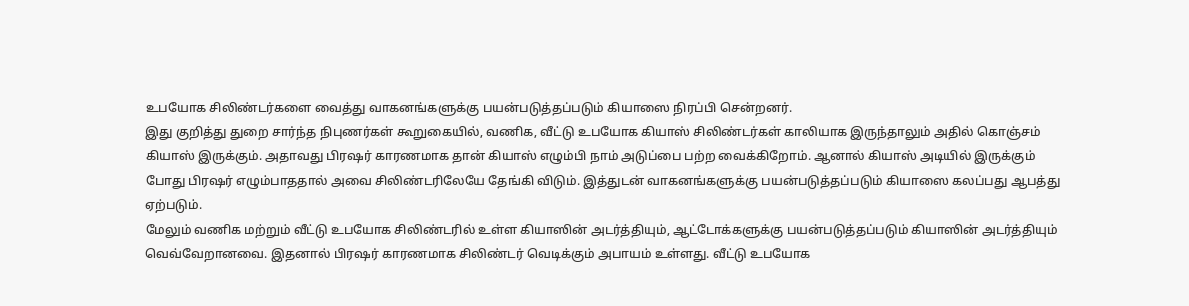உபயோக சிலிண்டர்களை வைத்து வாகனங்களுக்கு பயன்படுத்தப்படும் கியாஸை நிரப்பி சென்றனர்.
இது குறித்து துறை சார்ந்த நிபுணர்கள் கூறுகையில், வணிக, வீட்டு உபயோக கியாஸ் சிலிண்டர்கள் காலியாக இருந்தாலும் அதில் கொஞ்சம் கியாஸ் இருக்கும். அதாவது பிரஷர் காரணமாக தான் கியாஸ் எழும்பி நாம் அடுப்பை பற்ற வைக்கிறோம். ஆனால் கியாஸ் அடியில் இருக்கும் போது பிரஷர் எழும்பாததால் அவை சிலிண்டரிலேயே தேங்கி விடும். இத்துடன் வாகனங்களுக்கு பயன்படுத்தப்படும் கியாஸை கலப்பது ஆபத்து ஏற்படும்.
மேலும் வணிக மற்றும் வீட்டு உபயோக சிலிண்டரில் உள்ள கியாஸின் அடர்த்தியும், ஆட்டோக்களுக்கு பயன்படுத்தப்படும் கியாஸின் அடர்த்தியும் வெவ்வேறானவை. இதனால் பிரஷர் காரணமாக சிலிண்டர் வெடிக்கும் அபாயம் உள்ளது. வீட்டு உபயோக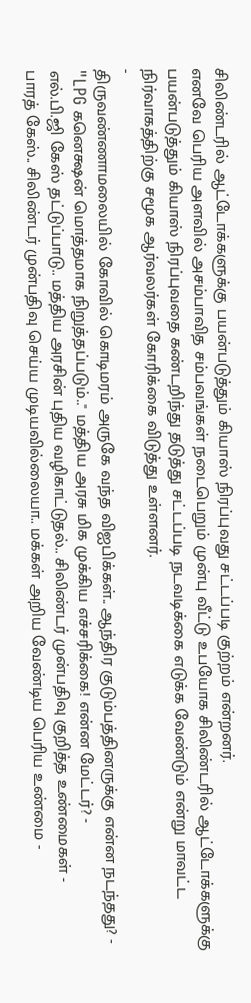சிலிண்டரில் ஆட்டோக்களுக்கு பயன்படுத்தும் கியாஸ் நிரப்புவது சட்டப்படி குற்றம் என்றனர்.
எனவே பெரிய அளவில் அசம்பாவித சம்பவங்கள் நடைபெறும் முன்பு வீட்டு உபயோக சிலிண்டரில் ஆட்டோக்களுக்கு பயன்படுத்தும் கியாஸ் நிரப்புவதை கண்டறிந்து தடுத்து சட்டப்படி நடவடிக்கை எடுக்க வேண்டும் என்று மாவட்ட நிர்வாகத்திற்கு சமூக ஆர்வலர்கள் கோரிக்கை விடுத்து உள்ளனர்.
-
திருவண்ணாமலையில் கோவில் கொடிமரம் அருகே வந்த விஐபிக்கள்.. ஆந்திர குடும்பத்தினருக்கு என்ன நடந்தது? -
"LPG கனெக்ஷன் மொத்தமாக நிறுத்தப்படும்.." மத்திய அரசு மிக முக்கிய எச்சரிக்கை! என்ன மேட்டர்? -
எல்.பி.ஜி கேஸ் தட்டுப்பாடு.. மத்திய அரசின் புதிய வழிகாட்டுதல்.. சிலிண்டர் முன்பதிவு குறித்த உண்மைகள் -
பாரத் கேஸ்.. சிலிண்டர் முன்பதிவு செய்ய முடியவில்லையா.. மக்கள் அறிய வேண்டிய பெரிய உண்மை -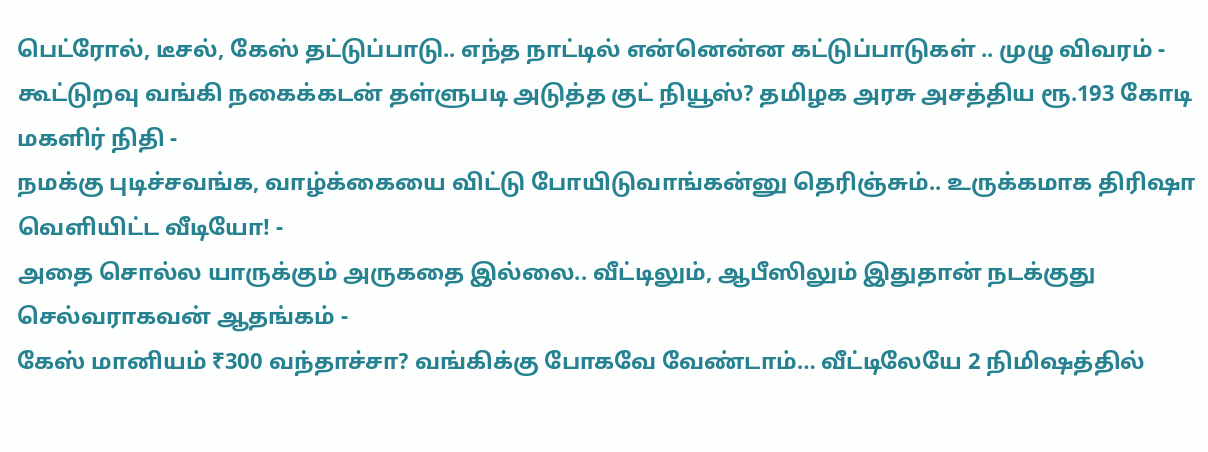பெட்ரோல், டீசல், கேஸ் தட்டுப்பாடு.. எந்த நாட்டில் என்னென்ன கட்டுப்பாடுகள் .. முழு விவரம் -
கூட்டுறவு வங்கி நகைக்கடன் தள்ளுபடி அடுத்த குட் நியூஸ்? தமிழக அரசு அசத்திய ரூ.193 கோடி மகளிர் நிதி -
நமக்கு புடிச்சவங்க, வாழ்க்கையை விட்டு போயிடுவாங்கன்னு தெரிஞ்சும்.. உருக்கமாக திரிஷா வெளியிட்ட வீடியோ! -
அதை சொல்ல யாருக்கும் அருகதை இல்லை.. வீட்டிலும், ஆபீஸிலும் இதுதான் நடக்குது செல்வராகவன் ஆதங்கம் -
கேஸ் மானியம் ₹300 வந்தாச்சா? வங்கிக்கு போகவே வேண்டாம்… வீட்டிலேயே 2 நிமிஷத்தில்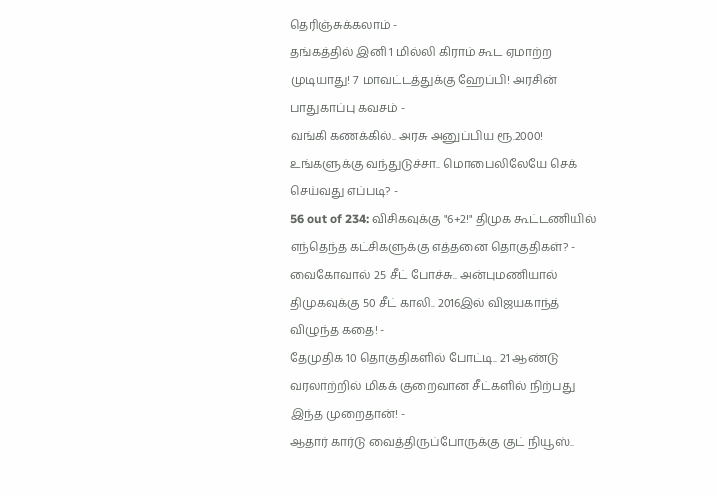தெரிஞ்சுக்கலாம் -
தங்கத்தில் இனி 1 மில்லி கிராம் கூட ஏமாற்ற முடியாது! 7 மாவட்டத்துக்கு ஹேப்பி! அரசின் பாதுகாப்பு கவசம் -
வங்கி கணக்கில்.. அரசு அனுப்பிய ரூ.2000! உங்களுக்கு வந்துடுச்சா.. மொபைலிலேயே செக் செய்வது எப்படி? -
56 out of 234: விசிகவுக்கு "6+2!" திமுக கூட்டணியில் எந்தெந்த கட்சிகளுக்கு எத்தனை தொகுதிகள்? -
வைகோவால் 25 சீட் போச்சு.. அன்புமணியால் திமுகவுக்கு 50 சீட் காலி.. 2016இல் விஜயகாந்த் விழுந்த கதை! -
தேமுதிக 10 தொகுதிகளில் போட்டி.. 21 ஆண்டு வரலாற்றில் மிகக் குறைவான சீட்களில் நிற்பது இந்த முறைதான்! -
ஆதார் கார்டு வைத்திருப்போருக்கு குட் நியூஸ்..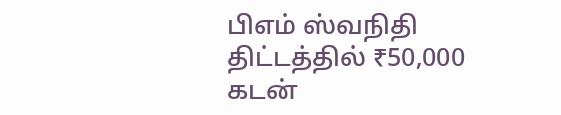பிஎம் ஸ்வநிதி திட்டத்தில் ₹50,000 கடன்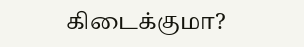கிடைக்குமா?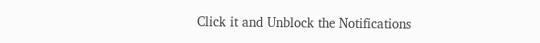Click it and Unblock the Notifications